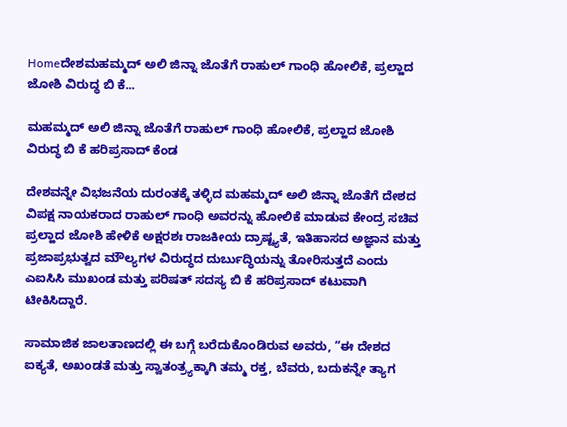Homeದೇಶಮಹಮ್ಮದ್ ಅಲಿ ಜಿನ್ನಾ ಜೊತೆಗೆ ರಾಹುಲ್ ಗಾಂಧಿ ಹೋಲಿಕೆ, ಪ್ರಲ್ಹಾದ ಜೋಶಿ ವಿರುದ್ಧ ಬಿ ಕೆ...

ಮಹಮ್ಮದ್ ಅಲಿ ಜಿನ್ನಾ ಜೊತೆಗೆ ರಾಹುಲ್ ಗಾಂಧಿ ಹೋಲಿಕೆ, ಪ್ರಲ್ಹಾದ ಜೋಶಿ ವಿರುದ್ಧ ಬಿ ಕೆ ಹರಿಪ್ರಸಾದ್ ಕೆಂಡ

ದೇಶವನ್ನೇ ವಿಭಜನೆಯ ದುರಂತಕ್ಕೆ ತಳ್ಳಿದ ಮಹಮ್ಮದ್ ಅಲಿ ಜಿನ್ನಾ ಜೊತೆಗೆ ದೇಶದ ವಿಪಕ್ಷ ನಾಯಕರಾದ ರಾಹುಲ್ ಗಾಂಧಿ ಅವರನ್ನು ಹೋಲಿಕೆ ಮಾಡುವ ಕೇಂದ್ರ ಸಚಿವ ಪ್ರಲ್ಹಾದ ಜೋಶಿ ಹೇಳಿಕೆ ಅಕ್ಷರಶಃ ರಾಜಕೀಯ ದ್ರಾಷ್ಟ್ಯತೆ, ಇತಿಹಾಸದ ಅಜ್ಞಾನ ಮತ್ತು ಪ್ರಜಾಪ್ರಭುತ್ವದ ಮೌಲ್ಯಗಳ ವಿರುದ್ಧದ ದುರ್ಬುದ್ಧಿಯನ್ನು ತೋರಿಸುತ್ತದೆ ಎಂದು ಎಐಸಿಸಿ ಮುಖಂಡ ಮತ್ತು ಪರಿಷತ್ ಸದಸ್ಯ ಬಿ ಕೆ ಹರಿಪ್ರಸಾದ್ ಕಟುವಾಗಿ ಟೀಕಿಸಿದ್ದಾರೆ.

ಸಾಮಾಜಿಕ ಜಾಲತಾಣದಲ್ಲಿ ಈ ಬಗ್ಗೆ ಬರೆದುಕೊಂಡಿರುವ ಅವರು, “ಈ ದೇಶದ ಐಕ್ಯತೆ, ಅಖಂಡತೆ ಮತ್ತು ಸ್ವಾತಂತ್ರ್ಯಕ್ಕಾಗಿ ತಮ್ಮ ರಕ್ತ, ಬೆವರು, ಬದುಕನ್ನೇ ತ್ಯಾಗ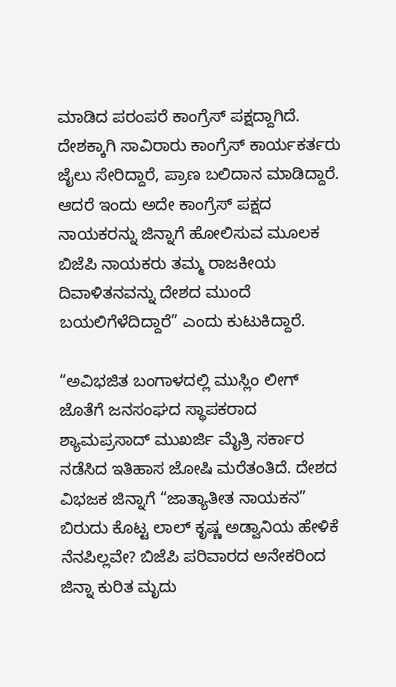ಮಾಡಿದ ಪರಂಪರೆ ಕಾಂಗ್ರೆಸ್ ಪಕ್ಷದ್ದಾಗಿದೆ. ದೇಶಕ್ಕಾಗಿ ಸಾವಿರಾರು ಕಾಂಗ್ರೆಸ್ ಕಾರ್ಯಕರ್ತರು ಜೈಲು ಸೇರಿದ್ದಾರೆ, ಪ್ರಾಣ ಬಲಿದಾನ ಮಾಡಿದ್ದಾರೆ. ಆದರೆ ಇಂದು ಅದೇ ಕಾಂಗ್ರೆಸ್ ಪಕ್ಷದ ನಾಯಕರನ್ನು ಜಿನ್ನಾಗೆ ಹೋಲಿಸುವ ಮೂಲಕ ಬಿಜೆಪಿ ನಾಯಕರು ತಮ್ಮ ರಾಜಕೀಯ ದಿವಾಳಿತನವನ್ನು ದೇಶದ ಮುಂದೆ ಬಯಲಿಗೆಳೆದಿದ್ದಾರೆ” ಎಂದು ಕುಟುಕಿದ್ದಾರೆ.

“ಅವಿಭಜಿತ ಬಂಗಾಳದಲ್ಲಿ ಮುಸ್ಲಿಂ ಲೀಗ್ ಜೊತೆಗೆ ಜನಸಂಘದ ಸ್ಥಾಪಕರಾದ ಶ್ಯಾಮಪ್ರಸಾದ್ ಮುಖರ್ಜಿ ಮೈತ್ರಿ ಸರ್ಕಾರ ನಡೆಸಿದ ಇತಿಹಾಸ ಜೋಷಿ ಮರೆತಂತಿದೆ. ದೇಶದ ವಿಭಜಕ ಜಿನ್ನಾಗೆ “ಜಾತ್ಯಾತೀತ ನಾಯಕನ” ಬಿರುದು ಕೊಟ್ಟ ಲಾಲ್ ಕೃಷ್ಣ ಅಡ್ವಾನಿಯ ಹೇಳಿಕೆ ನೆನಪಿಲ್ಲವೇ? ಬಿಜೆಪಿ ಪರಿವಾರದ ಅನೇಕರಿಂದ ಜಿನ್ನಾ ಕುರಿತ ಮೃದು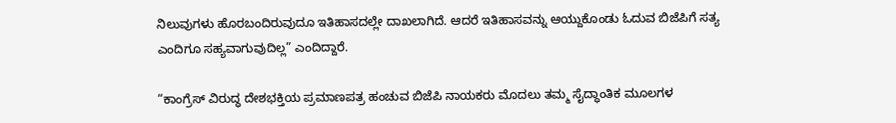ನಿಲುವುಗಳು ಹೊರಬಂದಿರುವುದೂ ಇತಿಹಾಸದಲ್ಲೇ ದಾಖಲಾಗಿದೆ. ಆದರೆ ಇತಿಹಾಸವನ್ನು ಆಯ್ದುಕೊಂಡು ಓದುವ ಬಿಜೆಪಿಗೆ ಸತ್ಯ ಎಂದಿಗೂ ಸಹ್ಯವಾಗುವುದಿಲ್ಲ” ಎಂದಿದ್ದಾರೆ.

“ಕಾಂಗ್ರೆಸ್ ವಿರುದ್ಧ ದೇಶಭಕ್ತಿಯ ಪ್ರಮಾಣಪತ್ರ ಹಂಚುವ ಬಿಜೆಪಿ ನಾಯಕರು ಮೊದಲು ತಮ್ಮ ಸೈದ್ಧಾಂತಿಕ ಮೂಲಗಳ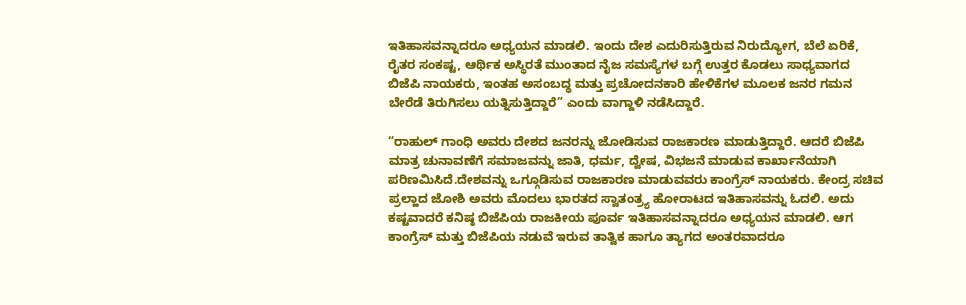ಇತಿಹಾಸವನ್ನಾದರೂ ಅಧ್ಯಯನ ಮಾಡಲಿ. ಇಂದು ದೇಶ ಎದುರಿಸುತ್ತಿರುವ ನಿರುದ್ಯೋಗ, ಬೆಲೆ ಏರಿಕೆ, ರೈತರ ಸಂಕಷ್ಟ, ಆರ್ಥಿಕ ಅಸ್ಥಿರತೆ ಮುಂತಾದ ನೈಜ ಸಮಸ್ಯೆಗಳ ಬಗ್ಗೆ ಉತ್ತರ ಕೊಡಲು ಸಾಧ್ಯವಾಗದ ಬಿಜೆಪಿ ನಾಯಕರು, ಇಂತಹ ಅಸಂಬದ್ಧ ಮತ್ತು ಪ್ರಚೋದನಕಾರಿ ಹೇಳಿಕೆಗಳ ಮೂಲಕ ಜನರ ಗಮನ ಬೇರೆಡೆ ತಿರುಗಿಸಲು ಯತ್ನಿಸುತ್ತಿದ್ದಾರೆ” ಎಂದು ವಾಗ್ದಾಳಿ ನಡೆಸಿದ್ದಾರೆ.

“ರಾಹುಲ್ ಗಾಂಧಿ ಅವರು ದೇಶದ ಜನರನ್ನು ಜೋಡಿಸುವ ರಾಜಕಾರಣ ಮಾಡುತ್ತಿದ್ದಾರೆ. ಆದರೆ ಬಿಜೆಪಿ ಮಾತ್ರ ಚುನಾವಣೆಗೆ ಸಮಾಜವನ್ನು ಜಾತಿ, ಧರ್ಮ, ದ್ವೇಷ, ವಿಭಜನೆ ಮಾಡುವ ಕಾರ್ಖಾನೆಯಾಗಿ ಪರಿಣಮಿಸಿದೆ.ದೇಶವನ್ನು ಒಗ್ಗೂಡಿಸುವ ರಾಜಕಾರಣ ಮಾಡುವವರು ಕಾಂಗ್ರೆಸ್ ನಾಯಕರು. ಕೇಂದ್ರ ಸಚಿವ ಪ್ರಲ್ಹಾದ ಜೋಶಿ ಅವರು ಮೊದಲು ಭಾರತದ ಸ್ವಾತಂತ್ರ್ಯ ಹೋರಾಟದ ಇತಿಹಾಸವನ್ನು ಓದಲಿ. ಅದು ಕಷ್ಟವಾದರೆ ಕನಿಷ್ಠ ಬಿಜೆಪಿಯ ರಾಜಕೀಯ ಪೂರ್ವ ಇತಿಹಾಸವನ್ನಾದರೂ ಅಧ್ಯಯನ ಮಾಡಲಿ. ಆಗ ಕಾಂಗ್ರೆಸ್ ಮತ್ತು ಬಿಜೆಪಿಯ ನಡುವೆ ಇರುವ ತಾತ್ವಿಕ ಹಾಗೂ ತ್ಯಾಗದ ಅಂತರವಾದರೂ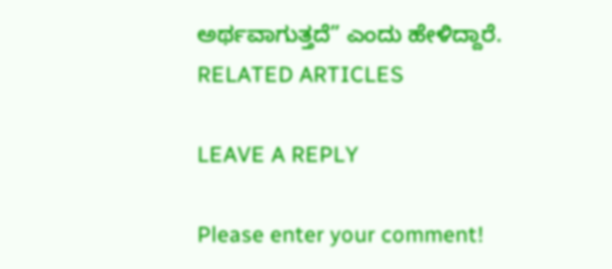ಅರ್ಥವಾಗುತ್ತದೆ” ಎಂದು ಹೇಳಿದ್ದಾರೆ.
RELATED ARTICLES

LEAVE A REPLY

Please enter your comment!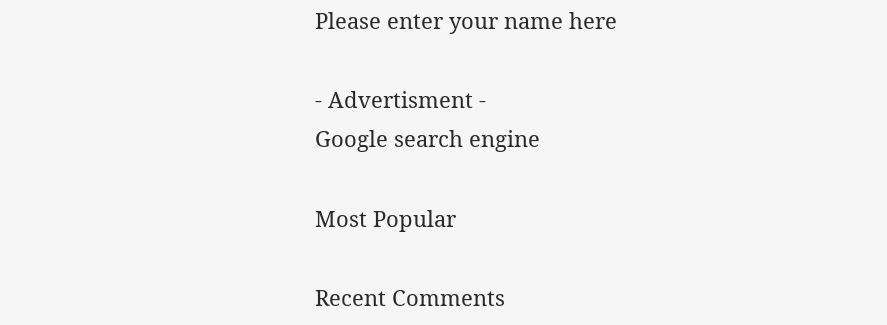Please enter your name here

- Advertisment -
Google search engine

Most Popular

Recent Comments